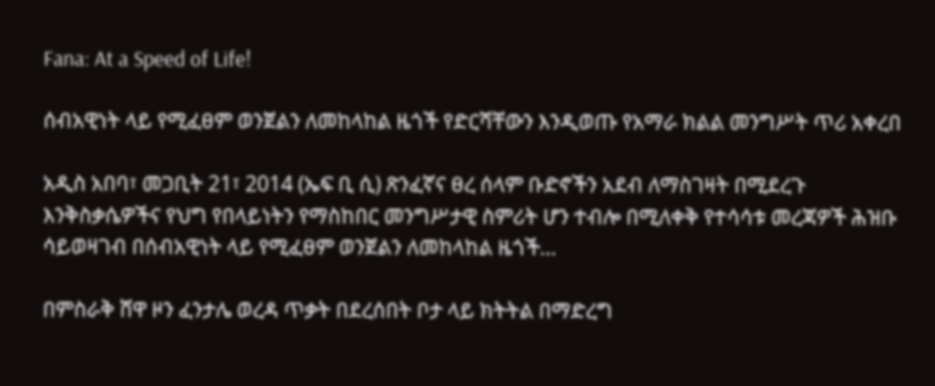Fana: At a Speed of Life!

ሰብአዊነት ላይ የሚፈፀም ወንጀልን ለመከላከል ዜጎች የድርሻቸውን እንዲወጡ የአማራ ክልል መንግሥት ጥሪ አቀረበ

አዲስ አበባ፣ መጋቢት 21፣ 2014 (ኤፍ ቢ ሲ) ጽንፈኛና ፀረ ሰላም ቡድኖችን አደብ ለማስገዛት በሚደረጉ እንቅስቃሴዎችና የህግ የበላይነትን የማስከበር መንግሥታዊ ስምሪት ሆን ተብሎ በሚለቀቅ የተሳሳቱ መረጃዎች ሕዝቡ ሳይወዛገብ በሰብአዊነት ላይ የሚፈፀም ወንጀልን ለመከላከል ዜጎች…

በምስራቅ ሸዋ ዞን ፈንታሌ ወረዳ ጥቃት በደረሰበት ቦታ ላይ ክትትል በማድረግ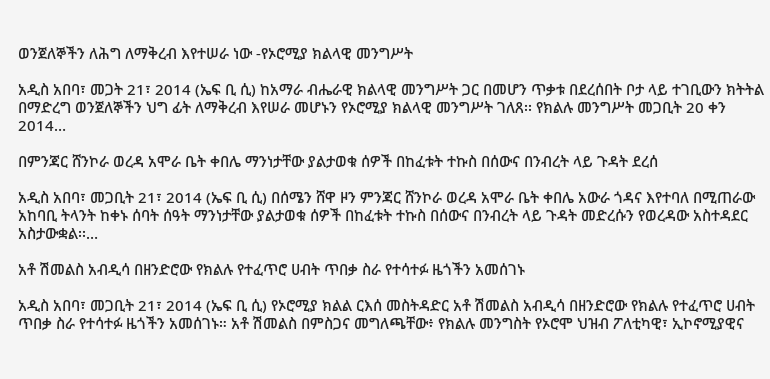ወንጀለኞችን ለሕግ ለማቅረብ እየተሠራ ነው -የኦሮሚያ ክልላዊ መንግሥት

አዲስ አበባ፣ መጋት 21፣ 2014 (ኤፍ ቢ ሲ) ከአማራ ብሔራዊ ክልላዊ መንግሥት ጋር በመሆን ጥቃቱ በደረሰበት ቦታ ላይ ተገቢውን ክትትል በማድረግ ወንጀለኞችን ህግ ፊት ለማቅረብ እየሠራ መሆኑን የኦሮሚያ ክልላዊ መንግሥት ገለጸ፡፡ የክልሉ መንግሥት መጋቢት 20 ቀን 2014…

በምንጃር ሸንኮራ ወረዳ አሞራ ቤት ቀበሌ ማንነታቸው ያልታወቁ ሰዎች በከፈቱት ተኩስ በሰውና በንብረት ላይ ጉዳት ደረሰ

አዲስ አበባ፣ መጋቢት 21፣ 2014 (ኤፍ ቢ ሲ) በሰሜን ሸዋ ዞን ምንጃር ሸንኮራ ወረዳ አሞራ ቤት ቀበሌ አውራ ጎዳና እየተባለ በሚጠራው አከባቢ ትላንት ከቀኑ ሰባት ሰዓት ማንነታቸው ያልታወቁ ሰዎች በከፈቱት ተኩስ በሰውና በንብረት ላይ ጉዳት መድረሱን የወረዳው አስተዳደር አስታውቋል፡፡…

አቶ ሽመልስ አብዲሳ በዘንድሮው የክልሉ የተፈጥሮ ሀብት ጥበቃ ስራ የተሳተፉ ዜጎችን አመሰገኑ

አዲስ አበባ፣ መጋቢት 21፣ 2014 (ኤፍ ቢ ሲ) የኦሮሚያ ክልል ርእሰ መስትዳድር አቶ ሽመልስ አብዲሳ በዘንድሮው የክልሉ የተፈጥሮ ሀብት ጥበቃ ስራ የተሳተፉ ዜጎችን አመሰገኑ። አቶ ሽመልስ በምስጋና መግለጫቸው፥ የክልሉ መንግስት የኦሮሞ ህዝብ ፖለቲካዊ፣ ኢኮኖሚያዊና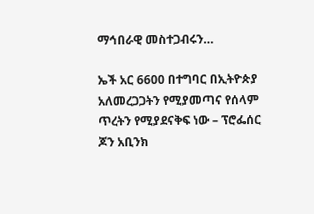ማኅበራዊ መስተጋብሩን…

ኤች አር 6600 በተግባር በኢትዮጵያ አለመረጋጋትን የሚያመጣና የሰላም ጥረትን የሚያደናቅፍ ነው – ፕሮፌሰር ጆን አቢንክ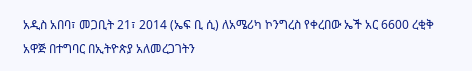አዲስ አበባ፣ መጋቢት 21፣ 2014 (ኤፍ ቢ ሲ) ለአሜሪካ ኮንግረስ የቀረበው ኤች አር 6600 ረቂቅ አዋጅ በተግባር በኢትዮጵያ አለመረጋገትን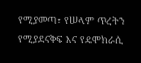የሚያመጣ፣ የሠላም ጥረትን የሚያደናቅፍ እና የዴሞክራሲ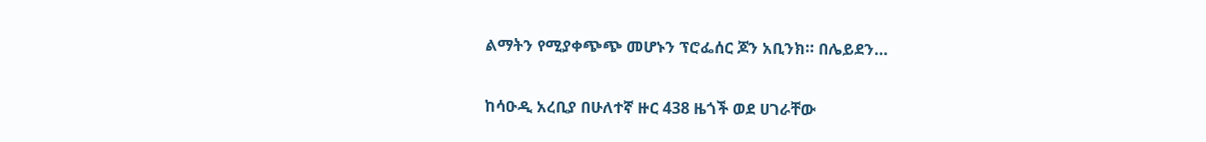ልማትን የሚያቀጭጭ መሆኑን ፕሮፌሰር ጆን አቢንክ። በሌይደን…

ከሳዑዲ አረቢያ በሁለተኛ ዙር 438 ዜጎች ወደ ሀገራቸው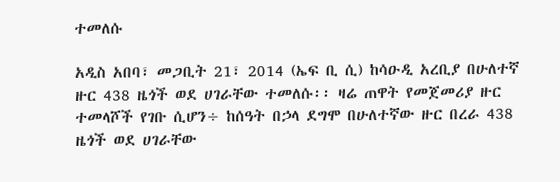ተመለሱ

አዲስ አበባ፣ መጋቢት 21፣ 2014 (ኤፍ ቢ ሲ) ከሳዑዲ አረቢያ በሁለተኛ ዙር 438 ዜጎች ወደ ሀገራቸው ተመለሱ፡፡ ዛሬ ጠዋት የመጀመሪያ ዙር ተመላሾች የገቡ ሲሆን÷ ከሰዓት በኃላ ደግሞ በሁለተኛው ዙር በረራ 438 ዜጎች ወደ ሀገራቸው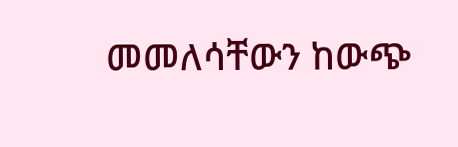መመለሳቸውን ከውጭ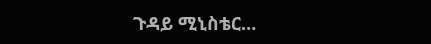ጉዳይ ሚኒስቴር…